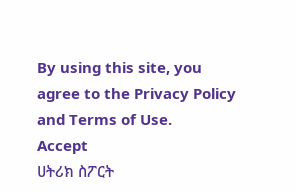By using this site, you agree to the Privacy Policy and Terms of Use.
Accept
ሀትሪክ ስፖርት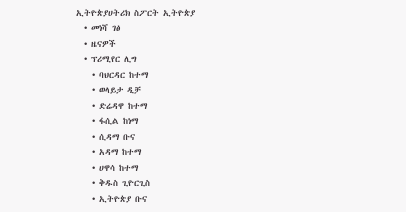ኢትዮጵያሀትሪክ ስፖርት ኢትዮጵያ
  • መነሻ ገፅ
  • ዜናዎች
  • ፕሪሚየር ሊግ
    • ባህርዳር ከተማ
    • ወላይታ ዲቻ
    • ድሬዳዋ ከተማ
    • ፋሲል ከነማ
    • ሲዳማ ቡና
    • አዳማ ከተማ
    • ሀዋሳ ከተማ
    • ቅዱስ ጊዮርጊስ
    • ኢትዮጵያ ቡና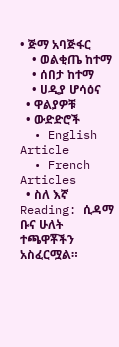• ጅማ አባጅፋር
    • ወልቂጤ ከተማ
    • ሰበታ ከተማ
    • ሀዲያ ሆሳዕና
  • ዋልያዎቹ
  • ውድድሮች
  • English Article
  • French Articles
  • ስለ እኛ
Reading: ሲዳማ ቡና ሁለት ተጫዋቾችን አስፈርሟል።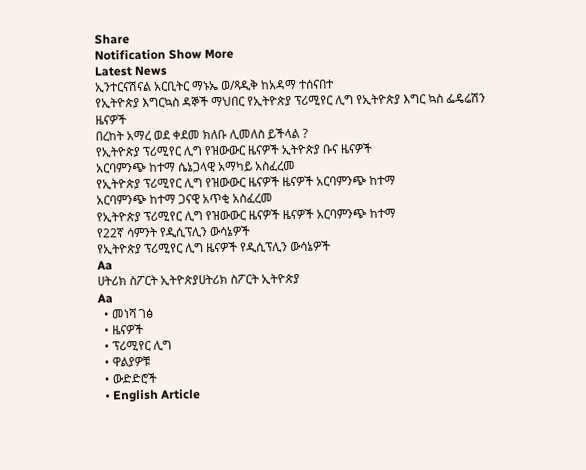Share
Notification Show More
Latest News
ኢንተርናሽናል አርቢትር ማኑኤ ወ/ጻዲቅ ከአዳማ ተሰናበተ
የኢትዮጵያ እግርኳስ ዳኞች ማህበር የኢትዮጵያ ፕሪሚየር ሊግ የኢትዮጵያ እግር ኳስ ፌዴሬሽን ዜናዎች
በረከት አማረ ወደ ቀደመ ክለቡ ሊመለስ ይችላል ?
የኢትዮጵያ ፕሪሚየር ሊግ የዝውውር ዜናዎች ኢትዮጵያ ቡና ዜናዎች
አርባምንጭ ከተማ ሴኔጋላዊ አማካይ አስፈረመ
የኢትዮጵያ ፕሪሚየር ሊግ የዝውውር ዜናዎች ዜናዎች አርባምንጭ ከተማ
አርባምንጭ ከተማ ጋናዊ አጥቂ አስፈረመ
የኢትዮጵያ ፕሪሚየር ሊግ የዝውውር ዜናዎች ዜናዎች አርባምንጭ ከተማ
የ22ኛ ሳምንት የዲሲፕሊን ውሳኔዎች
የኢትዮጵያ ፕሪሚየር ሊግ ዜናዎች የዲሲፕሊን ውሳኔዎች
Aa
ሀትሪክ ስፖርት ኢትዮጵያሀትሪክ ስፖርት ኢትዮጵያ
Aa
  • መነሻ ገፅ
  • ዜናዎች
  • ፕሪሚየር ሊግ
  • ዋልያዎቹ
  • ውድድሮች
  • English Article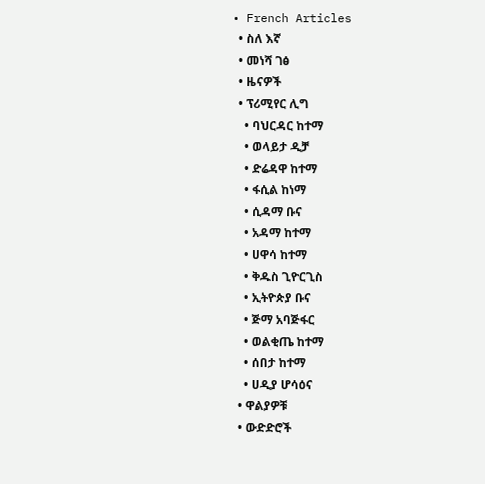• French Articles
  • ስለ እኛ
  • መነሻ ገፅ
  • ዜናዎች
  • ፕሪሚየር ሊግ
    • ባህርዳር ከተማ
    • ወላይታ ዲቻ
    • ድሬዳዋ ከተማ
    • ፋሲል ከነማ
    • ሲዳማ ቡና
    • አዳማ ከተማ
    • ሀዋሳ ከተማ
    • ቅዱስ ጊዮርጊስ
    • ኢትዮጵያ ቡና
    • ጅማ አባጅፋር
    • ወልቂጤ ከተማ
    • ሰበታ ከተማ
    • ሀዲያ ሆሳዕና
  • ዋልያዎቹ
  • ውድድሮች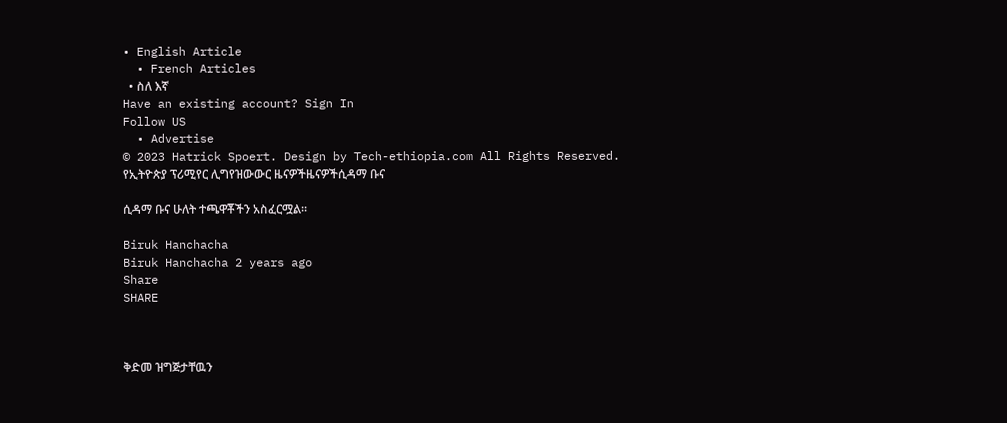• English Article
  • French Articles
  • ስለ እኛ
Have an existing account? Sign In
Follow US
  • Advertise
© 2023 Hatrick Spoert. Design by Tech-ethiopia.com All Rights Reserved.
የኢትዮጵያ ፕሪሚየር ሊግየዝውውር ዜናዎችዜናዎችሲዳማ ቡና

ሲዳማ ቡና ሁለት ተጫዋቾችን አስፈርሟል።

Biruk Hanchacha
Biruk Hanchacha 2 years ago
Share
SHARE



ቅድመ ዝግጅታቸዉን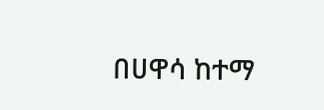በሀዋሳ ከተማ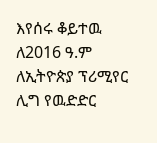እየሰሩ ቆይተዉ ለ2016 ዓ.ም ለኢትዮጵያ ፕሪሚየር ሊግ የዉድድር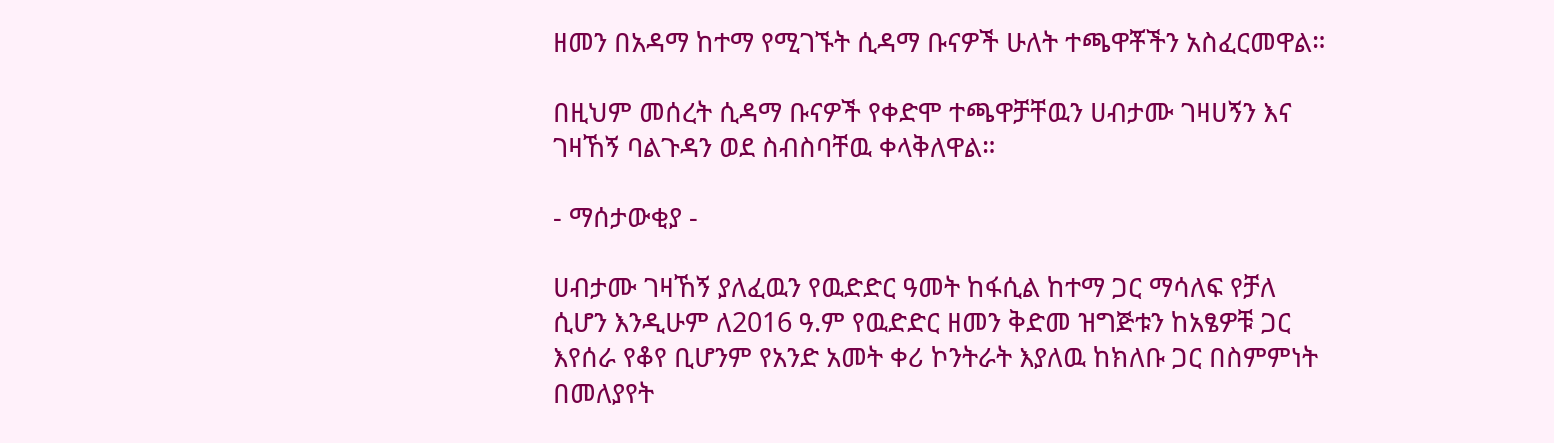ዘመን በአዳማ ከተማ የሚገኙት ሲዳማ ቡናዎች ሁለት ተጫዋቾችን አስፈርመዋል።

በዚህም መሰረት ሲዳማ ቡናዎች የቀድሞ ተጫዋቻቸዉን ሀብታሙ ገዛሀኝን እና ገዛኸኝ ባልጉዳን ወደ ስብስባቸዉ ቀላቅለዋል።

- ማሰታውቂያ -

ሀብታሙ ገዛኸኝ ያለፈዉን የዉድድር ዓመት ከፋሲል ከተማ ጋር ማሳለፍ የቻለ ሲሆን እንዲሁም ለ2016 ዓ.ም የዉድድር ዘመን ቅድመ ዝግጅቱን ከአፄዎቹ ጋር እየሰራ የቆየ ቢሆንም የአንድ አመት ቀሪ ኮንትራት እያለዉ ከክለቡ ጋር በስምምነት በመለያየት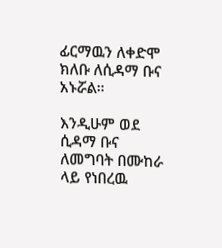ፊርማዉን ለቀድሞ ክለቡ ለሲዳማ ቡና አኑሯል።

እንዲሁም ወደ ሲዳማ ቡና ለመግባት በሙከራ ላይ የነበረዉ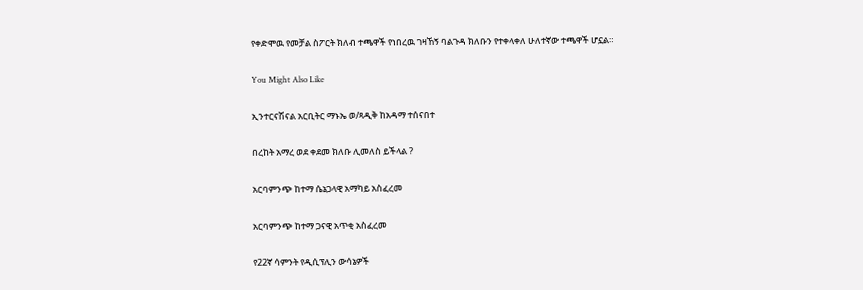የቀድሞዉ የመቻል ስፖርት ክለብ ተጫዋች የነበረዉ ገዛኸኝ ባልጉዳ ክለቡን የተቀላቀለ ሁለተኛው ተጫዋች ሆኗል።

You Might Also Like

ኢንተርናሽናል አርቢትር ማኑኤ ወ/ጻዲቅ ከአዳማ ተሰናበተ

በረከት አማረ ወደ ቀደመ ክለቡ ሊመለስ ይችላል ?

አርባምንጭ ከተማ ሴኔጋላዊ አማካይ አስፈረመ

አርባምንጭ ከተማ ጋናዊ አጥቂ አስፈረመ

የ22ኛ ሳምንት የዲሲፕሊን ውሳኔዎች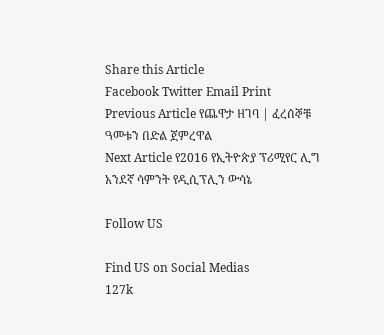Share this Article
Facebook Twitter Email Print
Previous Article የጨዋታ ዘገባ | ፈረሰኞቹ ዓመቱን በድል ጀምረዋል
Next Article የ2016 የኢትዮጵያ ፕሪሚየር ሊግ አንደኛ ሳምንት የዲሲፕሊን ውሳኔ

Follow US

Find US on Social Medias
127k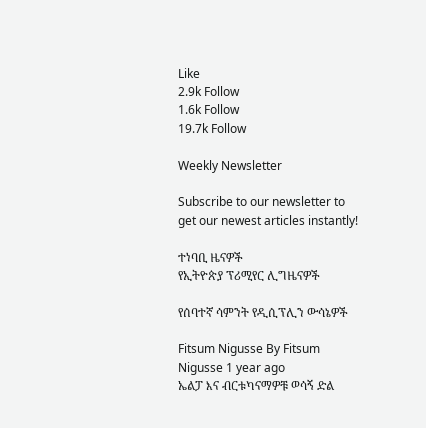Like
2.9k Follow
1.6k Follow
19.7k Follow

Weekly Newsletter

Subscribe to our newsletter to get our newest articles instantly!

ተነባቢ ዜናዎች
የኢትዮጵያ ፕሪሚየር ሊግዜናዎች

የሰባተኛ ሳምንት የዲሲፕሊን ውሳኔዎች

Fitsum Nigusse By Fitsum Nigusse 1 year ago
ኤልፓ እና ብርቱካናማዎቹ ወሳኝ ድል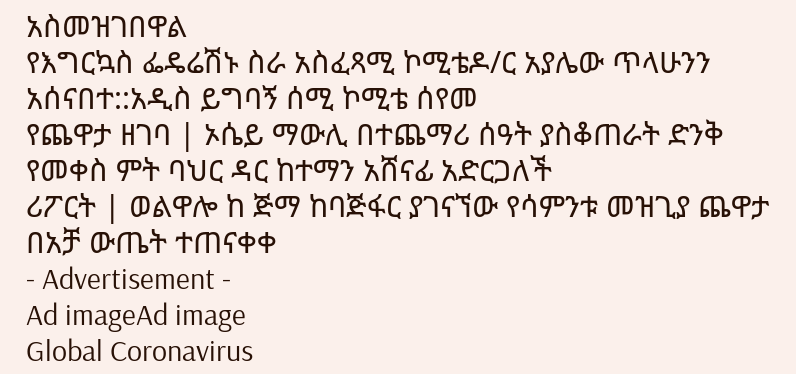አስመዝገበዋል
የእግርኳስ ፌዴሬሽኑ ስራ አስፈጻሚ ኮሚቴዶ/ር አያሌው ጥላሁንን አሰናበተ::አዲስ ይግባኝ ሰሚ ኮሚቴ ሰየመ
የጨዋታ ዘገባ | ኦሴይ ማውሊ በተጨማሪ ሰዓት ያስቆጠራት ድንቅ የመቀስ ምት ባህር ዳር ከተማን አሸናፊ አድርጋለች
ሪፖርት | ወልዋሎ ከ ጅማ ከባጅፋር ያገናኘው የሳምንቱ መዝጊያ ጨዋታ በአቻ ውጤት ተጠናቀቀ
- Advertisement -
Ad imageAd image
Global Coronavirus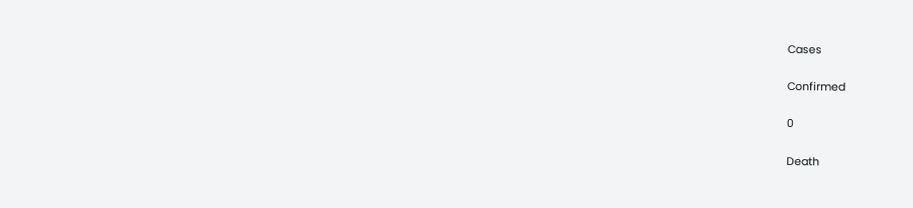Cases

Confirmed

0

Death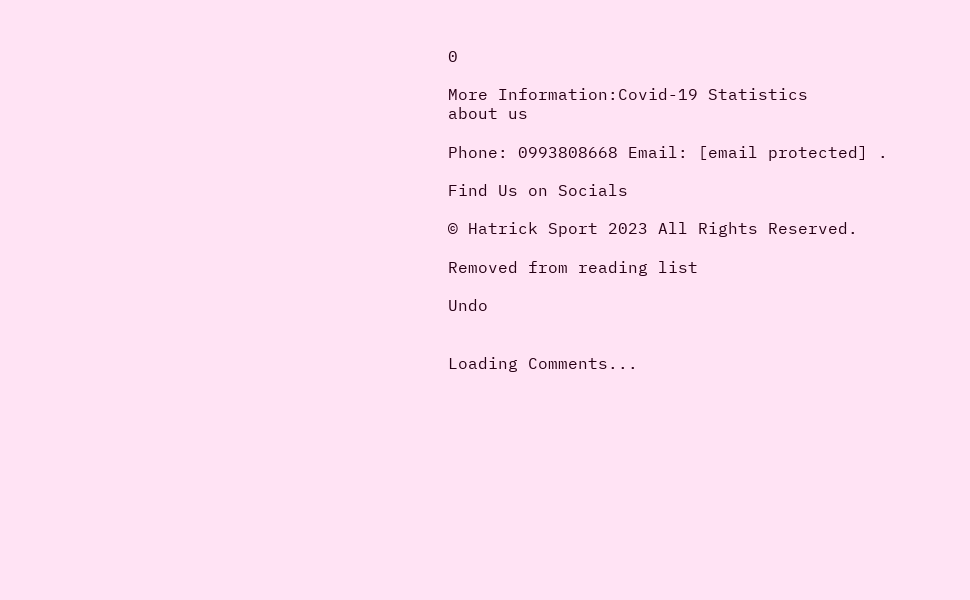0

More Information:Covid-19 Statistics
about us

Phone: 0993808668 Email: [email protected] .

Find Us on Socials

© Hatrick Sport 2023 All Rights Reserved.

Removed from reading list

Undo


Loading Comments...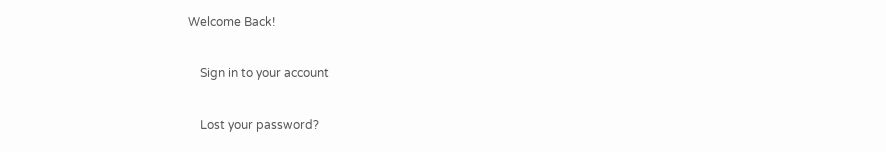Welcome Back!

    Sign in to your account

    Lost your password?